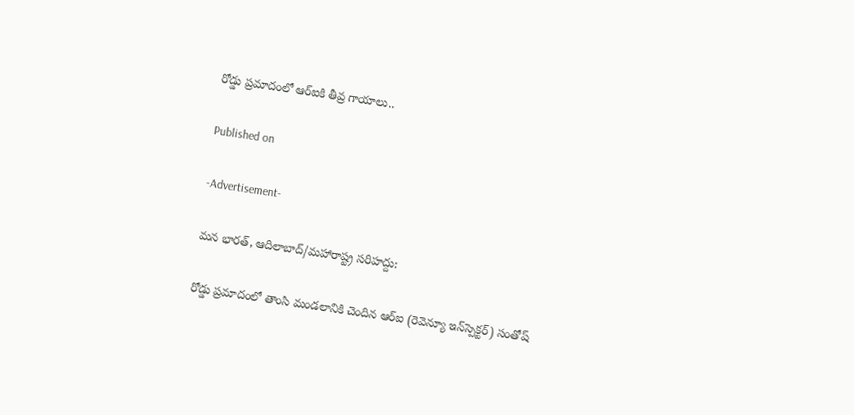రోడ్డు ప్రమాదంలో ఆర్‌ఐకి తీవ్ర గాయాలు..

Published on

-Advertisement-

మన భారత్, ఆదిలాబాద్/మహారాష్ట్ర సరిహద్దు:

రోడ్డు ప్రమాదంలో తాంసి మండలానికి చెందిన ఆర్‌ఐ (రెవెన్యూ ఇన్‌స్పెక్టర్) సంతోష్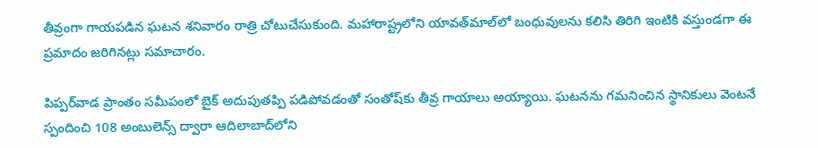తీవ్రంగా గాయపడిన ఘటన శనివారం రాత్రి చోటుచేసుకుంది. మహారాష్ట్రలోని యావత్‌మాల్‌లో బంధువులను కలిసి తిరిగి ఇంటికి వస్తుండగా ఈ ప్రమాదం జరిగినట్లు సమాచారం.

పిప్పర్‌వాడ ప్రాంతం సమీపంలో బైక్ అదుపుతప్పి పడిపోవడంతో సంతోష్‌కు తీవ్ర గాయాలు అయ్యాయి. ఘటనను గమనించిన స్థానికులు వెంటనే స్పందించి 108 అంబులెన్స్ ద్వారా ఆదిలాబాద్‌లోని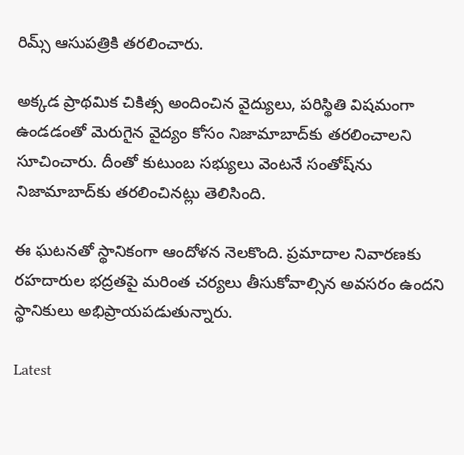రిమ్స్ ఆసుపత్రికి తరలించారు.

అక్కడ ప్రాథమిక చికిత్స అందించిన వైద్యులు, పరిస్థితి విషమంగా ఉండడంతో మెరుగైన వైద్యం కోసం నిజామాబాద్‌కు తరలించాలని సూచించారు. దీంతో కుటుంబ సభ్యులు వెంటనే సంతోష్‌ను నిజామాబాద్‌కు తరలించినట్లు తెలిసింది.

ఈ ఘటనతో స్థానికంగా ఆందోళన నెలకొంది. ప్రమాదాల నివారణకు రహదారుల భద్రతపై మరింత చర్యలు తీసుకోవాల్సిన అవసరం ఉందని స్థానికులు అభిప్రాయపడుతున్నారు.

Latest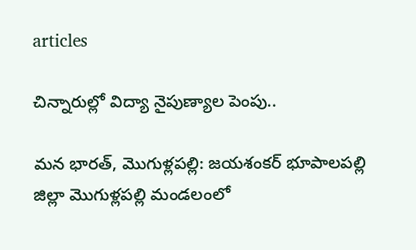articles

చిన్నారుల్లో విద్యా నైపుణ్యాల పెంపు..

మన భారత్, మొగుళ్లపల్లి: జయశంకర్ భూపాలపల్లి జిల్లా మొగుళ్లపల్లి మండలంలో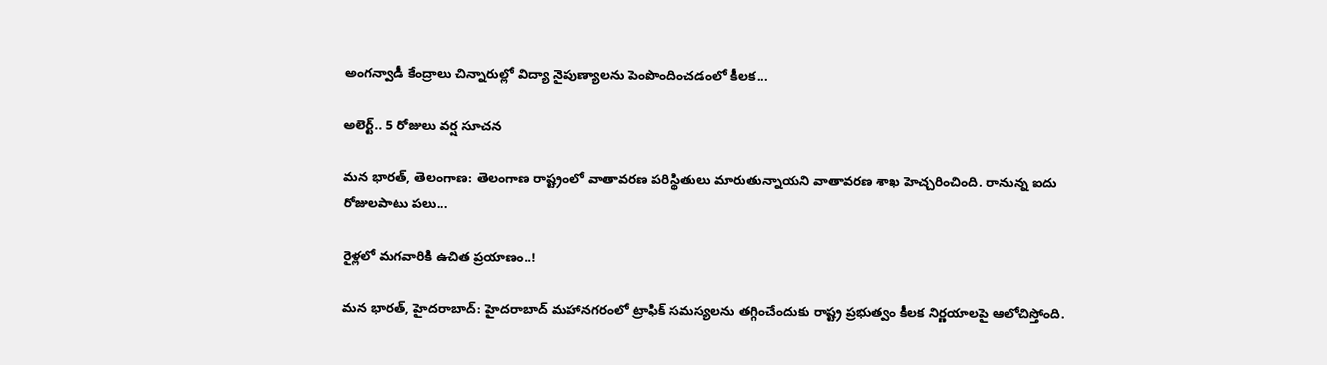అంగన్వాడీ కేంద్రాలు చిన్నారుల్లో విద్యా నైపుణ్యాలను పెంపొందించడంలో కీలక...

అలెర్ట్.. 5 రోజులు వర్ష సూచన

మన భారత్, తెలంగాణ: తెలంగాణ రాష్ట్రంలో వాతావరణ పరిస్థితులు మారుతున్నాయని వాతావరణ శాఖ హెచ్చరించింది. రానున్న ఐదు రోజులపాటు పలు...

రైళ్లలో మగవారికి ఉచిత ప్రయాణం..!

మన భారత్, హైదరాబాద్: హైదరాబాద్ మహానగరంలో ట్రాఫిక్ సమస్యలను తగ్గించేందుకు రాష్ట్ర ప్రభుత్వం కీలక నిర్ణయాలపై ఆలోచిస్తోంది.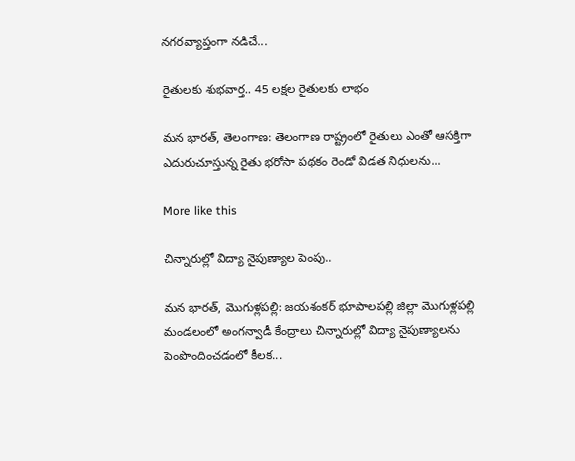నగరవ్యాప్తంగా నడిచే...

రైతులకు శుభవార్త.. 45 లక్షల రైతులకు లాభం

మన భారత్, తెలంగాణ: తెలంగాణ రాష్ట్రంలో రైతులు ఎంతో ఆసక్తిగా ఎదురుచూస్తున్న రైతు భరోసా పథకం రెండో విడత నిధులను...

More like this

చిన్నారుల్లో విద్యా నైపుణ్యాల పెంపు..

మన భారత్, మొగుళ్లపల్లి: జయశంకర్ భూపాలపల్లి జిల్లా మొగుళ్లపల్లి మండలంలో అంగన్వాడీ కేంద్రాలు చిన్నారుల్లో విద్యా నైపుణ్యాలను పెంపొందించడంలో కీలక...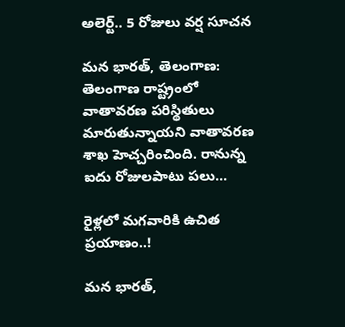అలెర్ట్.. 5 రోజులు వర్ష సూచన

మన భారత్, తెలంగాణ: తెలంగాణ రాష్ట్రంలో వాతావరణ పరిస్థితులు మారుతున్నాయని వాతావరణ శాఖ హెచ్చరించింది. రానున్న ఐదు రోజులపాటు పలు...

రైళ్లలో మగవారికి ఉచిత ప్రయాణం..!

మన భారత్,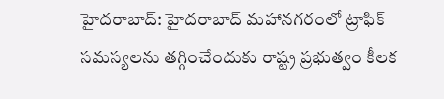హైదరాబాద్: హైదరాబాద్ మహానగరంలో ట్రాఫిక్ సమస్యలను తగ్గించేందుకు రాష్ట్ర ప్రభుత్వం కీలక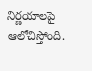నిర్ణయాలపై ఆలోచిస్తోంది.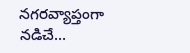నగరవ్యాప్తంగా నడిచే...